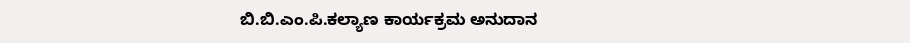ಬಿ.ಬಿ.ಎಂ.ಪಿ.ಕಲ್ಯಾಣ ಕಾರ್ಯಕ್ರಮ ಅನುದಾನ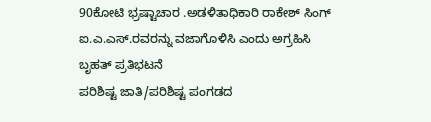90ಕೋಟಿ ಭ್ರಷ್ಟಾಚಾರ .ಅಡಳಿತಾಧಿಕಾರಿ ರಾಕೇಶ್ ಸಿಂಗ್ ಐ.ಎ.ಎಸ್.ರವರನ್ನು ವಜಾಗೊಳಿಸಿ ಎಂದು ಅಗ್ರಹಿಸಿ ಬೃಹತ್ ಪ್ರತಿಭಟನೆ
ಪರಿಶಿಷ್ಟ ಜಾತಿ/ಪರಿಶಿಷ್ಟ ಪಂಗಡದ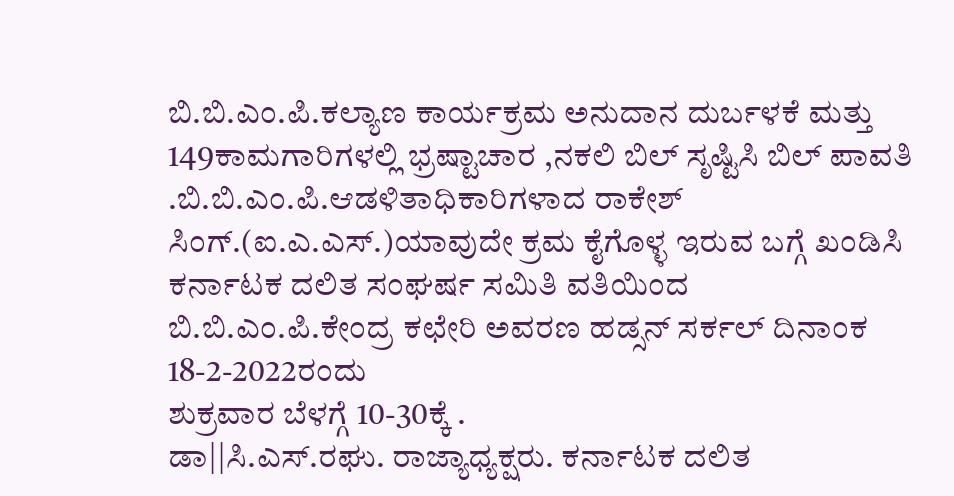ಬಿ.ಬಿ.ಎಂ.ಪಿ.ಕಲ್ಯಾಣ ಕಾರ್ಯಕ್ರಮ ಅನುದಾನ ದುರ್ಬಳಕೆ ಮತ್ತು 149ಕಾಮಗಾರಿಗಳಲ್ಲಿ ಭ್ರಷ್ಟಾಚಾರ ,ನಕಲಿ ಬಿಲ್ ಸೃಷ್ಟಿಸಿ ಬಿಲ್ ಪಾವತಿ .ಬಿ.ಬಿ.ಎಂ.ಪಿ.ಆಡಳಿತಾಧಿಕಾರಿಗಳಾದ ರಾಕೇಶ್ ಸಿಂಗ್.(ಐ.ಎ.ಎಸ್.)ಯಾವುದೇ ಕ್ರಮ ಕೈಗೊಳ್ಳ ಇರುವ ಬಗ್ಗೆ ಖಂಡಿಸಿ ಕರ್ನಾಟಕ ದಲಿತ ಸಂಘರ್ಷ ಸಮಿತಿ ವತಿಯಿಂದ
ಬಿ.ಬಿ.ಎಂ.ಪಿ.ಕೇಂದ್ರ ಕಛೇರಿ ಅವರಣ ಹಡ್ಸನ್ ಸರ್ಕಲ್ ದಿನಾಂಕ 18-2-2022ರಂದು
ಶುಕ್ರವಾರ ಬೆಳಗ್ಗೆ 10-30ಕ್ಕೆ .
ಡಾ||ಸಿ.ಎಸ್.ರಘು. ರಾಜ್ಯಾಧ್ಯಕ್ಷರು. ಕರ್ನಾಟಕ ದಲಿತ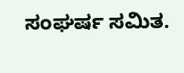ಸಂಘರ್ಷ ಸಮಿತ.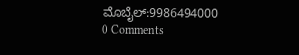ಮೊಬೈಲ್:9986494000
0 Comments